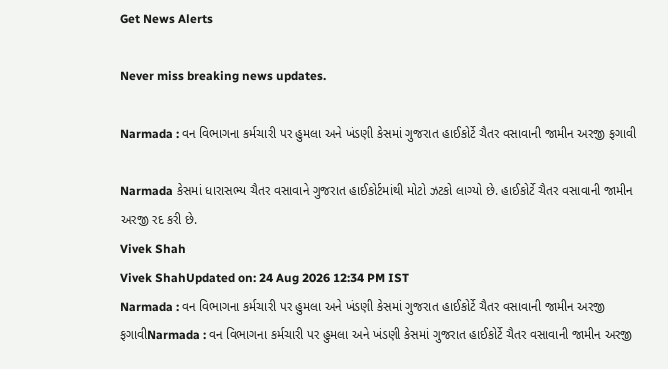Get News Alerts

Never miss breaking news updates.

Narmada : વન વિભાગના કર્મચારી પર હુમલા અને ખંડણી કેસમાં ગુજરાત હાઈકોર્ટે ચૈતર વસાવાની જામીન અરજી ફગાવી

Narmada કેસમાં ધારાસભ્ય ચૈતર વસાવાને ગુજરાત હાઈકોર્ટમાંથી મોટો ઝટકો લાગ્યો છે. હાઈકોર્ટે ચૈતર વસાવાની જામીન અરજી રદ કરી છે.
Vivek Shah
Vivek ShahUpdated on: 24 Aug 2026 12:34 PM IST
Narmada : વન વિભાગના કર્મચારી પર હુમલા અને ખંડણી કેસમાં ગુજરાત હાઈકોર્ટે ચૈતર વસાવાની જામીન અરજી ફગાવીNarmada : વન વિભાગના કર્મચારી પર હુમલા અને ખંડણી કેસમાં ગુજરાત હાઈકોર્ટે ચૈતર વસાવાની જામીન અરજી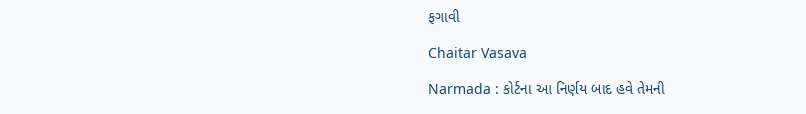ફગાવી

Chaitar Vasava

Narmada : કોર્ટના આ નિર્ણય બાદ હવે તેમની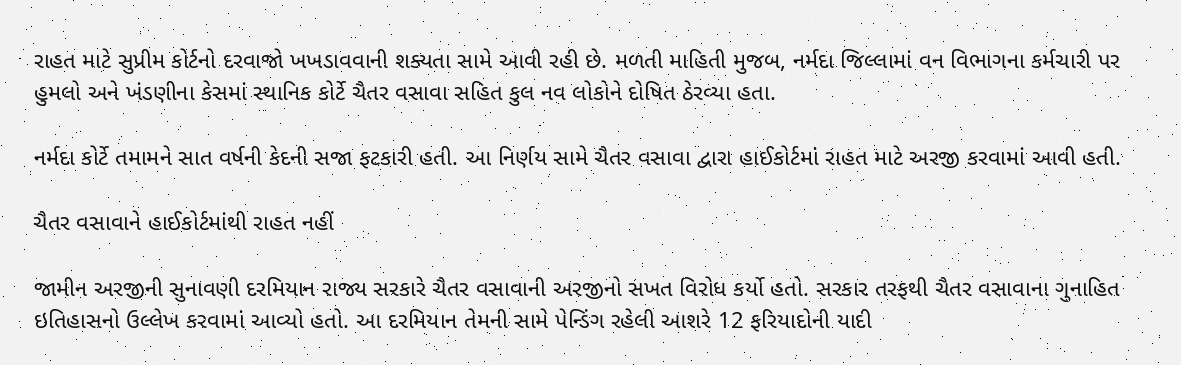રાહત માટે સુપ્રીમ કોર્ટનો દરવાજો ખખડાવવાની શક્યતા સામે આવી રહી છે. મળતી માહિતી મુજબ, નર્મદા જિલ્લામાં વન વિભાગના કર્મચારી પર હુમલો અને ખંડણીના કેસમાં સ્થાનિક કોર્ટે ચૈતર વસાવા સહિત કુલ નવ લોકોને દોષિત ઠેરવ્યા હતા.

નર્મદા કોર્ટે તમામને સાત વર્ષની કેદની સજા ફટકારી હતી. આ નિર્ણય સામે ચૈતર વસાવા દ્વારા હાઈકોર્ટમાં રાહત માટે અરજી કરવામાં આવી હતી.

ચૈતર વસાવાને હાઈકોર્ટમાંથી રાહત નહીં

જામીન અરજીની સુનાવણી દરમિયાન રાજ્ય સરકારે ચૈતર વસાવાની અરજીનો સખત વિરોધ કર્યો હતો. સરકાર તરફથી ચૈતર વસાવાના ગુનાહિત ઇતિહાસનો ઉલ્લેખ કરવામાં આવ્યો હતો. આ દરમિયાન તેમની સામે પેન્ડિંગ રહેલી આશરે 12 ફરિયાદોની યાદી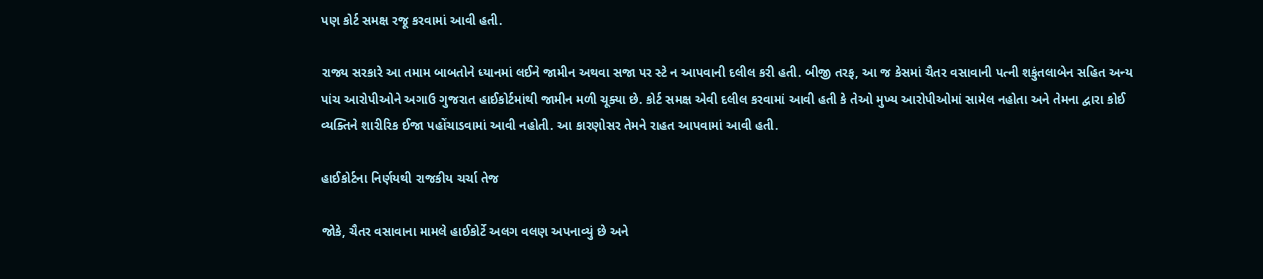પણ કોર્ટ સમક્ષ રજૂ કરવામાં આવી હતી.

રાજ્ય સરકારે આ તમામ બાબતોને ધ્યાનમાં લઈને જામીન અથવા સજા પર સ્ટે ન આપવાની દલીલ કરી હતી. બીજી તરફ, આ જ કેસમાં ચૈતર વસાવાની પત્ની શકુંતલાબેન સહિત અન્ય પાંચ આરોપીઓને અગાઉ ગુજરાત હાઈકોર્ટમાંથી જામીન મળી ચૂક્યા છે. કોર્ટ સમક્ષ એવી દલીલ કરવામાં આવી હતી કે તેઓ મુખ્ય આરોપીઓમાં સામેલ નહોતા અને તેમના દ્વારા કોઈ વ્યક્તિને શારીરિક ઈજા પહોંચાડવામાં આવી નહોતી. આ કારણોસર તેમને રાહત આપવામાં આવી હતી.

હાઈકોર્ટના નિર્ણયથી રાજકીય ચર્ચા તેજ

જોકે, ચૈતર વસાવાના મામલે હાઈકોર્ટે અલગ વલણ અપનાવ્યું છે અને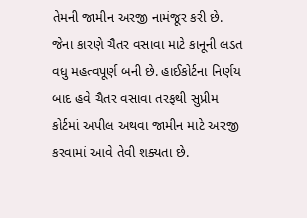તેમની જામીન અરજી નામંજૂર કરી છે. જેના કારણે ચૈતર વસાવા માટે કાનૂની લડત વધુ મહત્વપૂર્ણ બની છે. હાઈકોર્ટના નિર્ણય બાદ હવે ચૈતર વસાવા તરફથી સુપ્રીમ કોર્ટમાં અપીલ અથવા જામીન માટે અરજી કરવામાં આવે તેવી શક્યતા છે.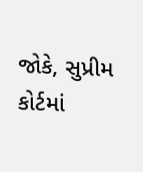જોકે, સુપ્રીમ કોર્ટમાં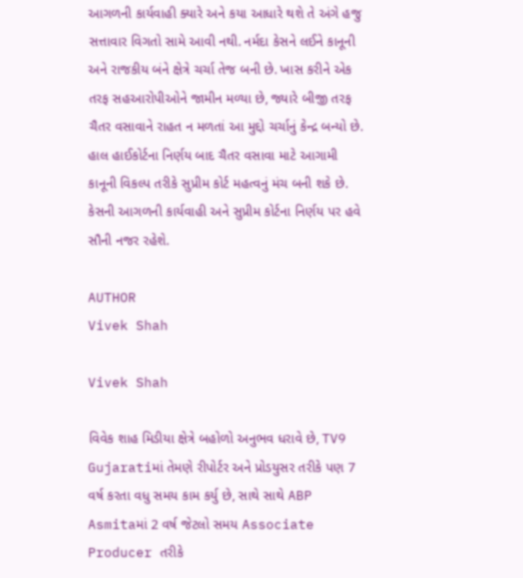આગળની કાર્યવાહી ક્યારે અને કયા આધારે થશે તે અંગે હજુ સત્તાવાર વિગતો સામે આવી નથી. નર્મદા કેસને લઈને કાનૂની અને રાજકીય બંને ક્ષેત્રે ચર્ચા તેજ બની છે. ખાસ કરીને એક તરફ સહઆરોપીઓને જામીન મળ્યા છે, જ્યારે બીજી તરફ ચૈતર વસાવાને રાહત ન મળતાં આ મુદ્દો ચર્ચાનું કેન્દ્ર બન્યો છે. હાલ હાઈકોર્ટના નિર્ણય બાદ ચૈતર વસાવા માટે આગામી કાનૂની વિકલ્પ તરીકે સુપ્રીમ કોર્ટ મહત્વનું મંચ બની શકે છે. કેસની આગળની કાર્યવાહી અને સુપ્રીમ કોર્ટના નિર્ણય પર હવે સૌની નજર રહેશે.

AUTHOR
Vivek Shah

Vivek Shah

વિવેક શાહ મિડીયા ક્ષેત્રે બહોળો અનુભવ ધરાવે છે, TV9 Gujaratiમાં તેમણે રીપોર્ટર અને પ્રોડયુસર તરીકે પણ 7 વર્ષ કરતા વધુ સમય કામ કર્યુ છે, સાથે સાથે ABP Asmitaમાં 2 વર્ષ જેટલો સમય Associate Producer તરીકે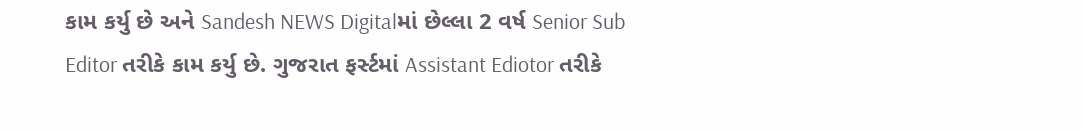કામ કર્યુ છે અને Sandesh NEWS Digitalમાં છેલ્લા 2 વર્ષ Senior Sub Editor તરીકે કામ કર્યુ છે. ગુજરાત ફર્સ્ટમાં Assistant Ediotor તરીકે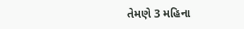તેમણે 3 મહિના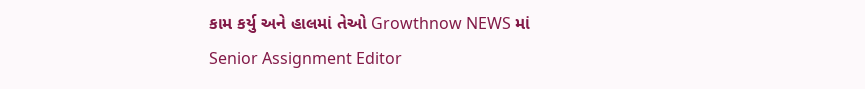કામ કર્યુ અને હાલમાં તેઓ Growthnow NEWS માં Senior Assignment Editor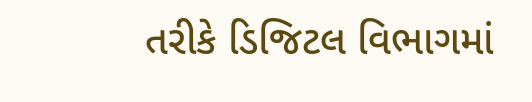તરીકે ડિજિટલ વિભાગમાં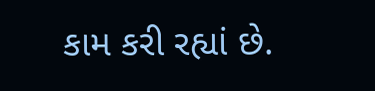કામ કરી રહ્યાં છે.